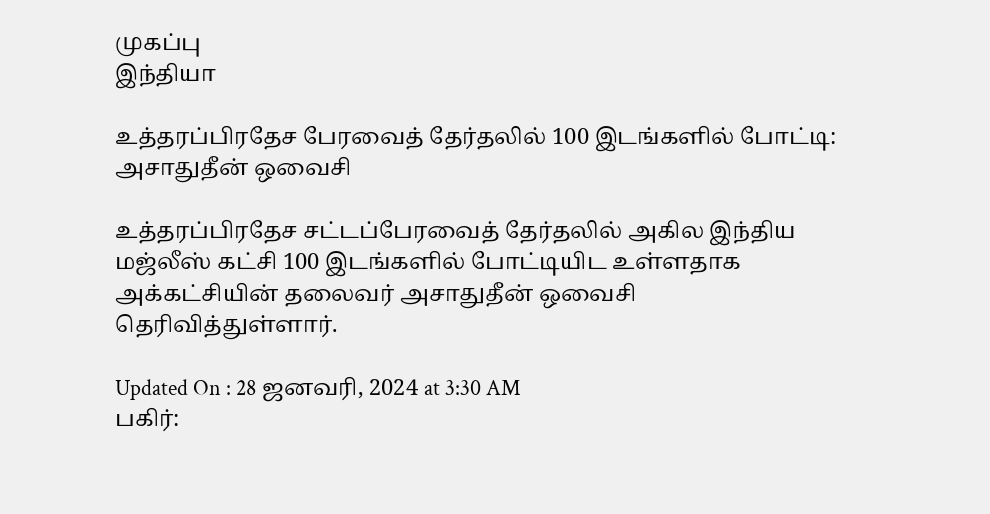முகப்பு
இந்தியா

உத்தரப்பிரதேச பேரவைத் தேர்தலில் 100 இடங்களில் போட்டி: அசாதுதீன் ஒவைசி

உத்தரப்பிரதேச சட்டப்பேரவைத் தேர்தலில் அகில இந்திய மஜ்லீஸ் கட்சி 100 இடங்களில் போட்டியிட உள்ளதாக அக்கட்சியின் தலைவர் அசாதுதீன் ஒவைசி தெரிவித்துள்ளார்.

Updated On : 28 ஜனவரி, 2024 at 3:30 AM
பகிர்: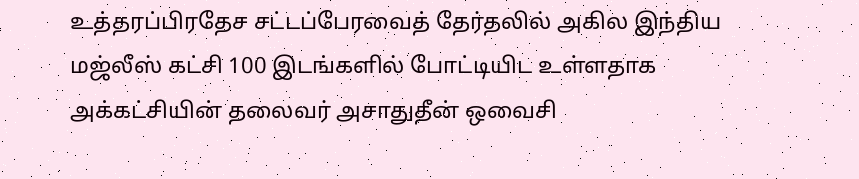உத்தரப்பிரதேச சட்டப்பேரவைத் தேர்தலில் அகில இந்திய மஜ்லீஸ் கட்சி 100 இடங்களில் போட்டியிட உள்ளதாக அக்கட்சியின் தலைவர் அசாதுதீன் ஒவைசி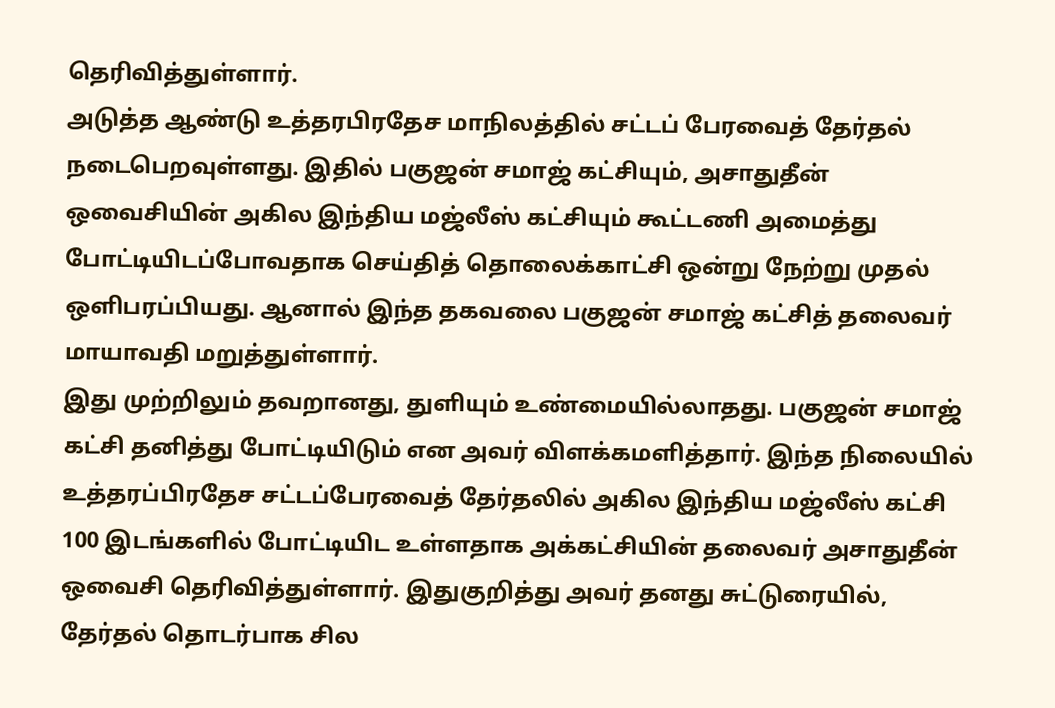தெரிவித்துள்ளார்.
அடுத்த ஆண்டு உத்தரபிரதேச மாநிலத்தில் சட்டப் பேரவைத் தேர்தல் நடைபெறவுள்ளது. இதில் பகுஜன் சமாஜ் கட்சியும், அசாதுதீன் ஒவைசியின் அகில இந்திய மஜ்லீஸ் கட்சியும் கூட்டணி அமைத்து போட்டியிடப்போவதாக செய்தித் தொலைக்காட்சி ஒன்று நேற்று முதல் ஒளிபரப்பியது. ஆனால் இந்த தகவலை பகுஜன் சமாஜ் கட்சித் தலைவர் மாயாவதி மறுத்துள்ளார்.
இது முற்றிலும் தவறானது, துளியும் உண்மையில்லாதது. பகுஜன் சமாஜ் கட்சி தனித்து போட்டியிடும் என அவர் விளக்கமளித்தார். இந்த நிலையில் உத்தரப்பிரதேச சட்டப்பேரவைத் தேர்தலில் அகில இந்திய மஜ்லீஸ் கட்சி 100 இடங்களில் போட்டியிட உள்ளதாக அக்கட்சியின் தலைவர் அசாதுதீன் ஒவைசி தெரிவித்துள்ளார். இதுகுறித்து அவர் தனது சுட்டுரையில், தேர்தல் தொடர்பாக சில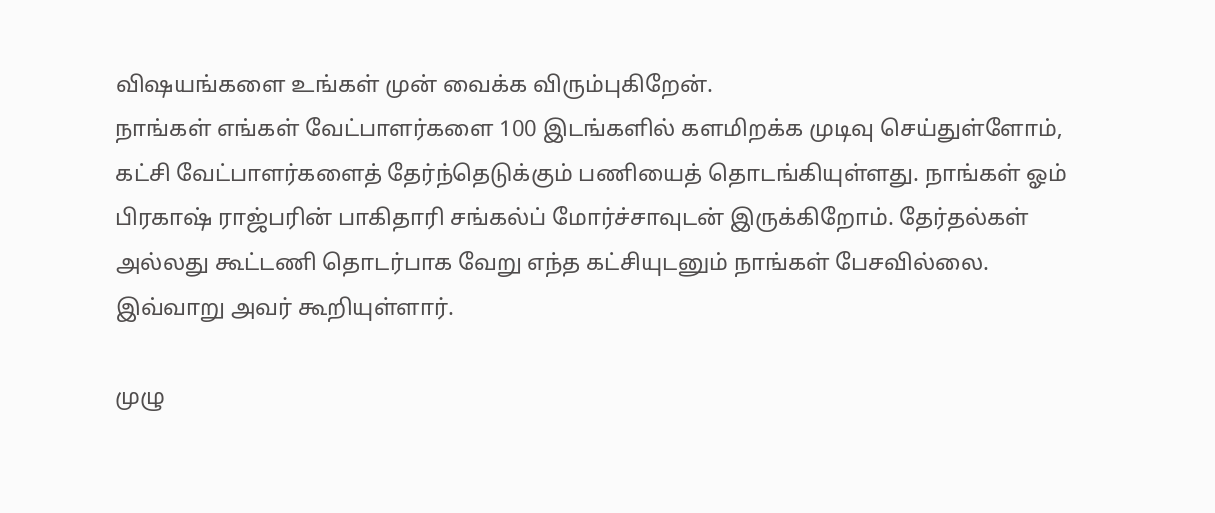விஷயங்களை உங்கள் முன் வைக்க விரும்புகிறேன்.
நாங்கள் எங்கள் வேட்பாளர்களை 100 இடங்களில் களமிறக்க முடிவு செய்துள்ளோம், கட்சி வேட்பாளர்களைத் தேர்ந்தெடுக்கும் பணியைத் தொடங்கியுள்ளது. நாங்கள் ஓம் பிரகாஷ் ராஜ்பரின் பாகிதாரி சங்கல்ப் மோர்ச்சாவுடன் இருக்கிறோம். தேர்தல்கள் அல்லது கூட்டணி தொடர்பாக வேறு எந்த கட்சியுடனும் நாங்கள் பேசவில்லை. இவ்வாறு அவர் கூறியுள்ளார்.

முழு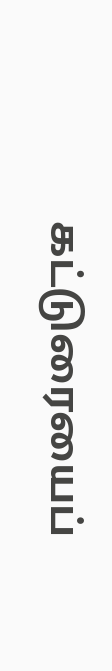கட்டுரையைப்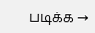படிக்க →